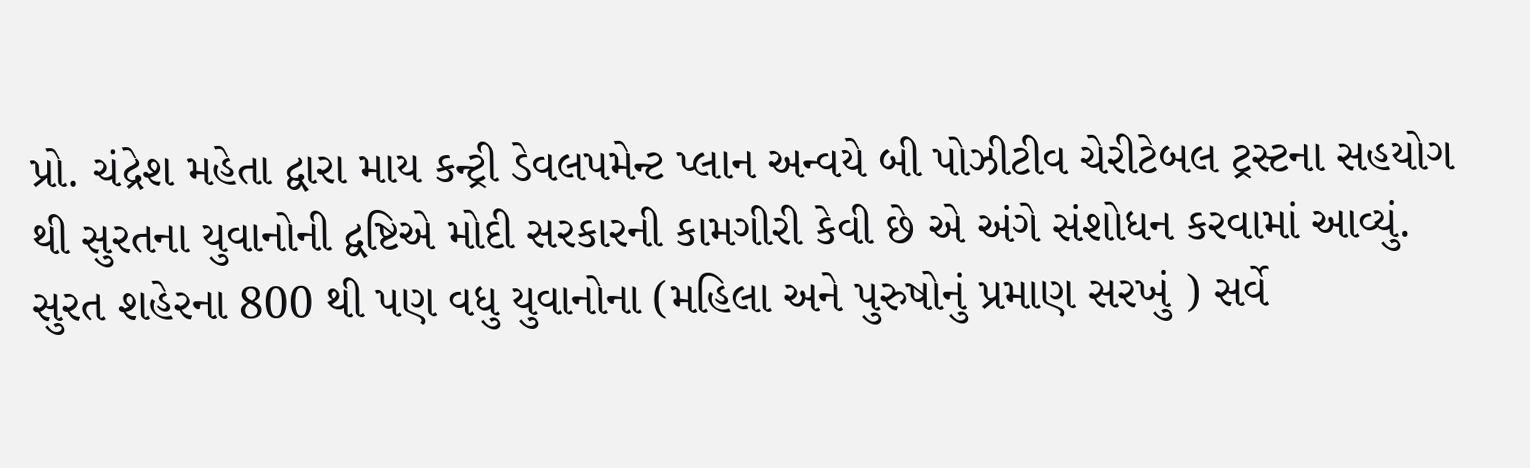પ્રો. ચંદ્રેશ મહેતા દ્વારા માય કન્ટ્રી ડેવલપમેન્ટ પ્લાન અન્વયે બી પોઝીટીવ ચેરીટેબલ ટ્રસ્ટના સહયોગ થી સુરતના યુવાનોની દ્વષ્ટિએ મોદી સરકારની કામગીરી કેવી છે એ અંગે સંશોધન કરવામાં આવ્યું.
સુરત શહેરના 800 થી પણ વધુ યુવાનોના (મહિલા અને પુરુષોનું પ્રમાણ સરખું ) સર્વે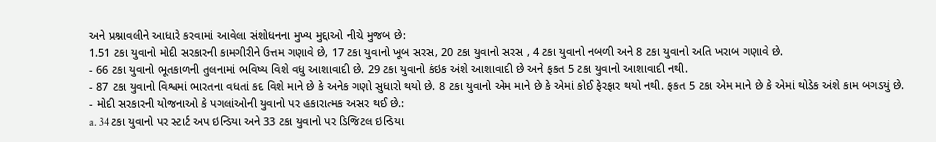અને પ્રશ્નાવલીને આધારે કરવામાં આવેલા સંશોધનના મુખ્ય મુદ્દાઓ નીચે મુજબ છે:
1.51 ટકા યુવાનો મોદી સરકારની કામગીરીને ઉત્તમ ગણાવે છે, 17 ટકા યુવાનો ખૂબ સરસ, 20 ટકા યુવાનો સરસ , 4 ટકા યુવાનો નબળી અને 8 ટકા યુવાનો અતિ ખરાબ ગણાવે છે.
- 66 ટકા યુવાનો ભૂતકાળની તુલનામાં ભવિષ્ય વિશે વધુ આશાવાદી છે. 29 ટકા યુવાનો કંઇક અંશે આશાવાદી છે અને ફકત 5 ટકા યુવાનો આશાવાદી નથી.
- 87 ટકા યુવાનો વિશ્વમાં ભારતના વધતાં કદ વિશે માને છે કે અનેક ગણો સુધારો થયો છે. 8 ટકા યુવાનો એમ માને છે કે એમાં કોઈ ફેરફાર થયો નથી. ફકત 5 ટકા એમ માને છે કે એમાં થોડેક અંશે કામ બગડયું છે.
- મોદી સરકારની યોજનાઓ કે પગલાંઓની યુવાનો પર હકારાત્મક અસર થઈ છે.:
a. 34 ટકા યુવાનો પર સ્ટાર્ટ અપ ઇન્ડિયા અને 33 ટકા યુવાનો પર ડિજિટલ ઇન્ડિયા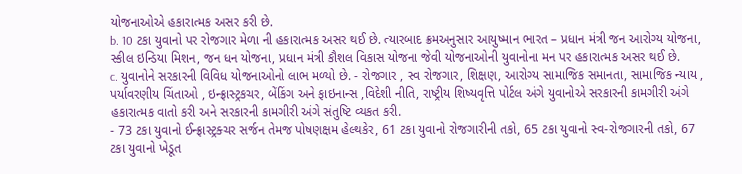યોજનાઓએ હકારાત્મક અસર કરી છે.
b. 10 ટકા યુવાનો પર રોજગાર મેળા ની હકારાત્મક અસર થઈ છે. ત્યારબાદ ક્રમઅનુસાર આયુષ્માન ભારત – પ્રધાન મંત્રી જન આરોગ્ય યોજના, સ્કીલ ઇન્ડિયા મિશન, જન ધન યોજના, પ્રધાન મંત્રી કૌશલ વિકાસ યોજના જેવી યોજનાઓની યુવાનોના મન પર હકારાત્મક અસર થઈ છે.
c. યુવાનોને સરકારની વિવિધ યોજનાઓનો લાભ મળ્યો છે. - રોજગાર , સ્વ રોજગાર, શિક્ષણ, આરોગ્ય સામાજિક સમાનતા, સામાજિક ન્યાય , પર્યાવરણીય ચિંતાઓ , ઇન્ફ્રાસ્ટ્રકચર, બેંકિંગ અને ફાઇનાન્સ ,વિદેશી નીતિ, રાષ્ટ્રીય શિષ્યવૃત્તિ પોર્ટલ અંગે યુવાનોએ સરકારની કામગીરી અંગે હકારાત્મક વાતો કરી અને સરકારની કામગીરી અંગે સંતુષ્ટિ વ્યકત કરી.
- 73 ટકા યુવાનો ઈન્ફ્રાસ્ટ્રક્ચર સર્જન તેમજ પોષણક્ષમ હેલ્થકેર, 61 ટકા યુવાનો રોજગારીની તકો, 65 ટકા યુવાનો સ્વ-રોજગારની તકો, 67 ટકા યુવાનો ખેડૂત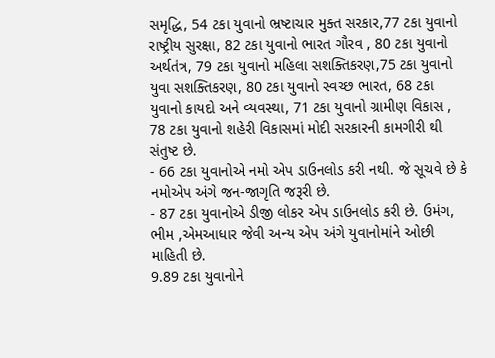સમૃદ્ધિ, 54 ટકા યુવાનો ભ્રષ્ટાચાર મુક્ત સરકાર,77 ટકા યુવાનો રાષ્ટ્રીય સુરક્ષા, 82 ટકા યુવાનો ભારત ગૌરવ , 80 ટકા યુવાનો અર્થતંત્ર, 79 ટકા યુવાનો મહિલા સશક્તિકરણ,75 ટકા યુવાનો યુવા સશક્તિકરણ, 80 ટકા યુવાનો સ્વચ્છ ભારત, 68 ટકા યુવાનો કાયદો અને વ્યવસ્થા, 71 ટકા યુવાનો ગ્રામીણ વિકાસ , 78 ટકા યુવાનો શહેરી વિકાસમાં મોદી સરકારની કામગીરી થી સંતુષ્ટ છે.
- 66 ટકા યુવાનોએ નમો એપ ડાઉનલોડ કરી નથી. જે સૂચવે છે કે નમોએપ અંગે જન-જાગૃતિ જરૂરી છે.
- 87 ટકા યુવાનોએ ડીજી લોકર એપ ડાઉનલોડ કરી છે. ઉમંગ, ભીમ ,એમઆધાર જેવી અન્ય એપ અંગે યુવાનોમાંને ઓછી માહિતી છે.
9.89 ટકા યુવાનોને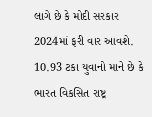લાગે છે કે મોદી સરકાર 2024માં ફરી વાર આવશે.
10.93 ટકા યુવાનો માને છે કે ભારત વિકસિત રાષ્ટ્ર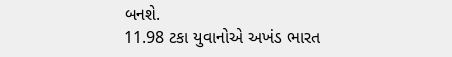બનશે.
11.98 ટકા યુવાનોએ અખંડ ભારત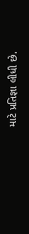માટે પ્રતિજ્ઞા લીધી છે.